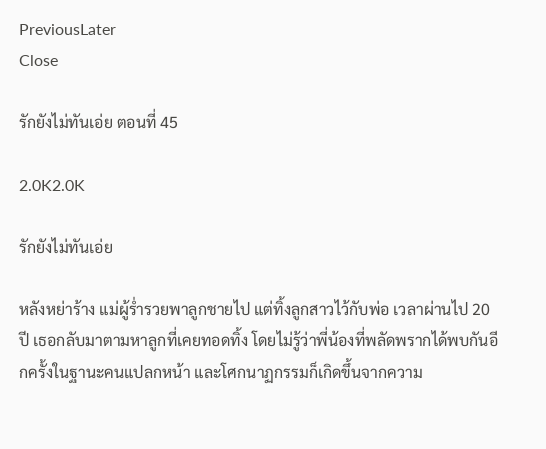PreviousLater
Close

รักยังไม่ทันเอ่ย ตอนที่ 45

2.0K2.0K

รักยังไม่ทันเอ่ย

หลังหย่าร้าง แม่ผู้ร่ำรวยพาลูกชายไป แต่ทิ้งลูกสาวไว้กับพ่อ เวลาผ่านไป 20 ปี เธอกลับมาตามหาลูกที่เคยทอดทิ้ง โดยไม่รู้ว่าพี่น้องที่พลัดพรากได้พบกันอีกครั้งในฐานะคนแปลกหน้า และโศกนาฏกรรมก็เกิดขึ้นจากความ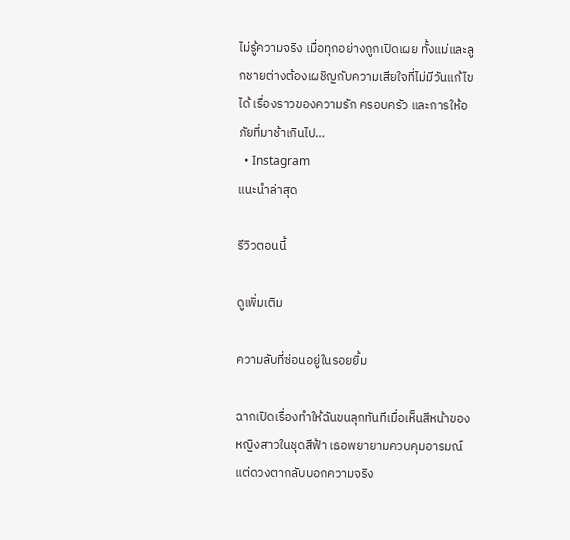ไม่รู้ความจริง เมื่อทุกอย่างถูกเปิดเผย ทั้งแม่และลูกชายต่างต้องเผชิญกับความเสียใจที่ไม่มีวันแก้ไขได้ เรื่องราวของความรัก ครอบครัว และการให้อภัยที่มาช้าเกินไป…
  • Instagram
แนะนำล่าสุด

รีวิวตอนนี้

ดูเพิ่มเติม

ความลับที่ซ่อนอยู่ในรอยยิ้ม

ฉากเปิดเรื่องทำให้ฉันขนลุกทันทีเมื่อเห็นสีหน้าของหญิงสาวในชุดสีฟ้า เธอพยายามควบคุมอารมณ์แต่ดวงตากลับบอกความจริง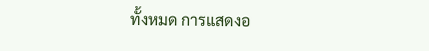ทั้งหมด การแสดงอ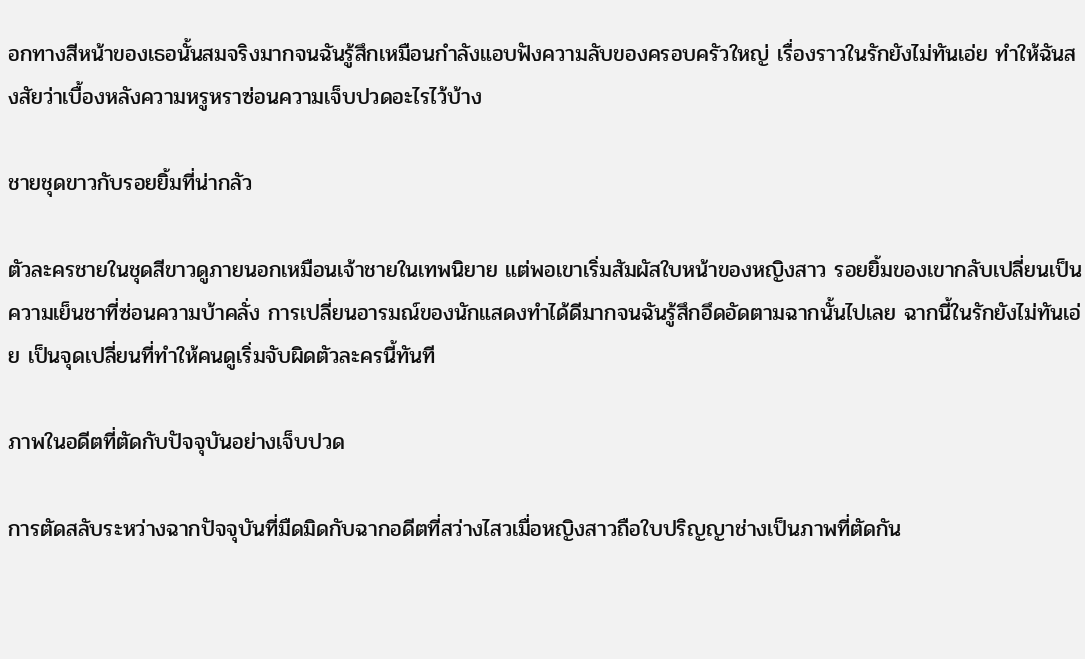อกทางสีหน้าของเธอนั้นสมจริงมากจนฉันรู้สึกเหมือนกำลังแอบฟังความลับของครอบครัวใหญ่ เรื่องราวในรักยังไม่ทันเอ่ย ทำให้ฉันสงสัยว่าเบื้องหลังความหรูหราซ่อนความเจ็บปวดอะไรไว้บ้าง

ชายชุดขาวกับรอยยิ้มที่น่ากลัว

ตัวละครชายในชุดสีขาวดูภายนอกเหมือนเจ้าชายในเทพนิยาย แต่พอเขาเริ่มสัมผัสใบหน้าของหญิงสาว รอยยิ้มของเขากลับเปลี่ยนเป็นความเย็นชาที่ซ่อนความบ้าคลั่ง การเปลี่ยนอารมณ์ของนักแสดงทำได้ดีมากจนฉันรู้สึกอึดอัดตามฉากนั้นไปเลย ฉากนี้ในรักยังไม่ทันเอ่ย เป็นจุดเปลี่ยนที่ทำให้คนดูเริ่มจับผิดตัวละครนี้ทันที

ภาพในอดีตที่ตัดกับปัจจุบันอย่างเจ็บปวด

การตัดสลับระหว่างฉากปัจจุบันที่มืดมิดกับฉากอดีตที่สว่างไสวเมื่อหญิงสาวถือใบปริญญาช่างเป็นภาพที่ตัดกัน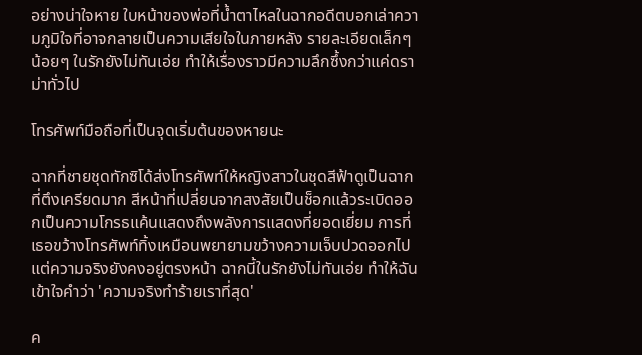อย่างน่าใจหาย ใบหน้าของพ่อที่น้ำตาไหลในฉากอดีตบอกเล่าความภูมิใจที่อาจกลายเป็นความเสียใจในภายหลัง รายละเอียดเล็กๆ น้อยๆ ในรักยังไม่ทันเอ่ย ทำให้เรื่องราวมีความลึกซึ้งกว่าแค่ดราม่าทั่วไป

โทรศัพท์มือถือที่เป็นจุดเริ่มต้นของหายนะ

ฉากที่ชายชุดทักซิโด้ส่งโทรศัพท์ให้หญิงสาวในชุดสีฟ้าดูเป็นฉากที่ตึงเครียดมาก สีหน้าที่เปลี่ยนจากสงสัยเป็นช็อกแล้วระเบิดออกเป็นความโกรธแค้นแสดงถึงพลังการแสดงที่ยอดเยี่ยม การที่เธอขว้างโทรศัพท์ทิ้งเหมือนพยายามขว้างความเจ็บปวดออกไป แต่ความจริงยังคงอยู่ตรงหน้า ฉากนี้ในรักยังไม่ทันเอ่ย ทำให้ฉันเข้าใจคำว่า 'ความจริงทำร้ายเราที่สุด'

ค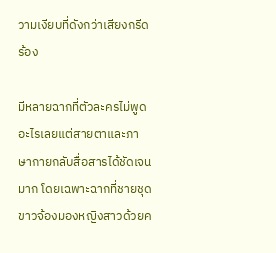วามเงียบที่ดังกว่าเสียงกรีดร้อง

มีหลายฉากที่ตัวละครไม่พูดอะไรเลยแต่สายตาและภาษากายกลับสื่อสารได้ชัดเจนมาก โดยเฉพาะฉากที่ชายชุดขาวจ้องมองหญิงสาวด้วยค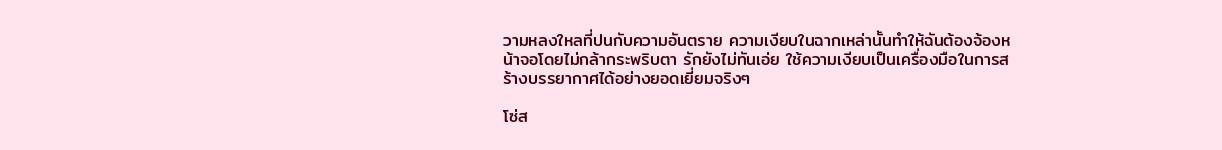วามหลงใหลที่ปนกับความอันตราย ความเงียบในฉากเหล่านั้นทำให้ฉันต้องจ้องหน้าจอโดยไม่กล้ากระพริบตา รักยังไม่ทันเอ่ย ใช้ความเงียบเป็นเครื่องมือในการสร้างบรรยากาศได้อย่างยอดเยี่ยมจริงๆ

โซ่ส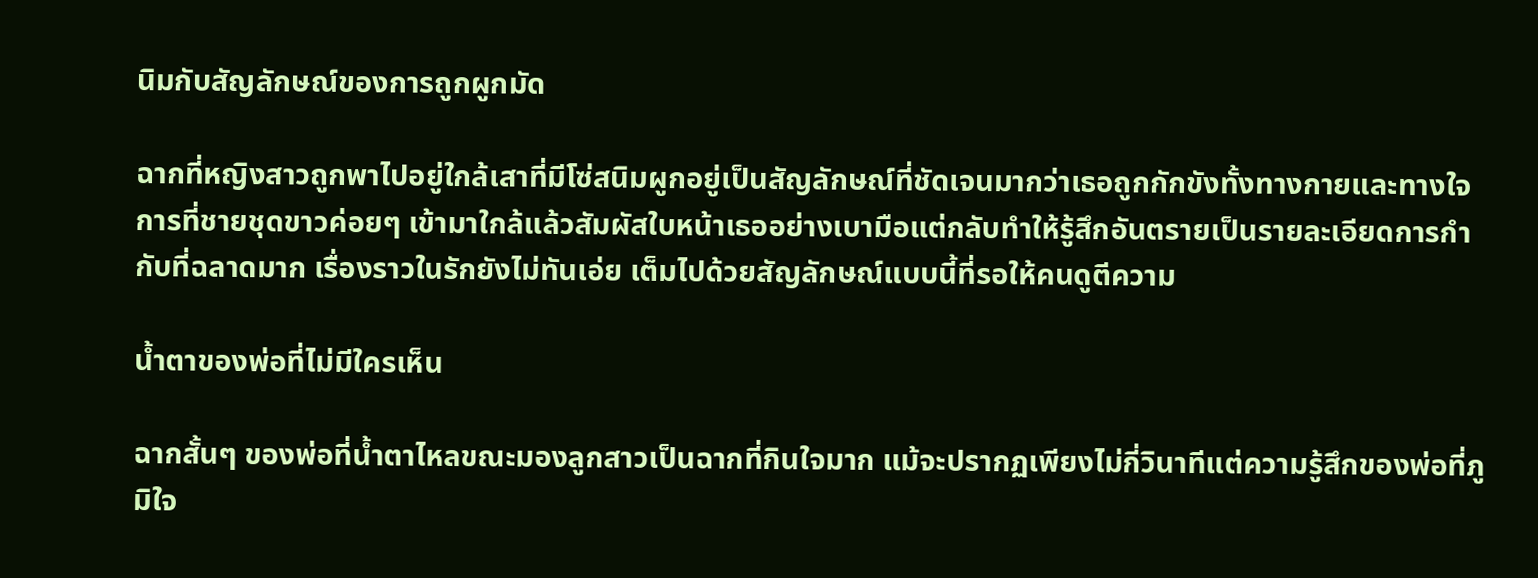นิมกับสัญลักษณ์ของการถูกผูกมัด

ฉากที่หญิงสาวถูกพาไปอยู่ใกล้เสาที่มีโซ่สนิมผูกอยู่เป็นสัญลักษณ์ที่ชัดเจนมากว่าเธอถูกกักขังทั้งทางกายและทางใจ การที่ชายชุดขาวค่อยๆ เข้ามาใกล้แล้วสัมผัสใบหน้าเธออย่างเบามือแต่กลับทำให้รู้สึกอันตรายเป็นรายละเอียดการกำกับที่ฉลาดมาก เรื่องราวในรักยังไม่ทันเอ่ย เต็มไปด้วยสัญลักษณ์แบบนี้ที่รอให้คนดูตีความ

น้ำตาของพ่อที่ไม่มีใครเห็น

ฉากสั้นๆ ของพ่อที่น้ำตาไหลขณะมองลูกสาวเป็นฉากที่กินใจมาก แม้จะปรากฏเพียงไม่กี่วินาทีแต่ความรู้สึกของพ่อที่ภูมิใจ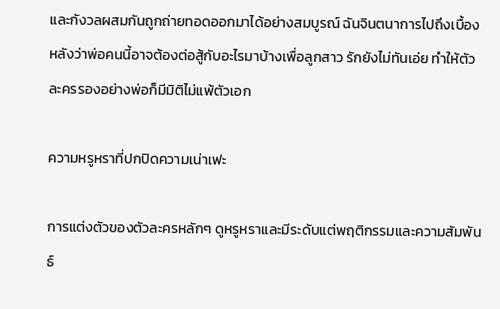และกังวลผสมกันถูกถ่ายทอดออกมาได้อย่างสมบูรณ์ ฉันจินตนาการไปถึงเบื้องหลังว่าพ่อคนนี้อาจต้องต่อสู้กับอะไรมาบ้างเพื่อลูกสาว รักยังไม่ทันเอ่ย ทำให้ตัวละครรองอย่างพ่อก็มีมิติไม่แพ้ตัวเอก

ความหรูหราที่ปกปิดความเน่าเฟะ

การแต่งตัวของตัวละครหลักๆ ดูหรูหราและมีระดับแต่พฤติกรรมและความสัมพันธ์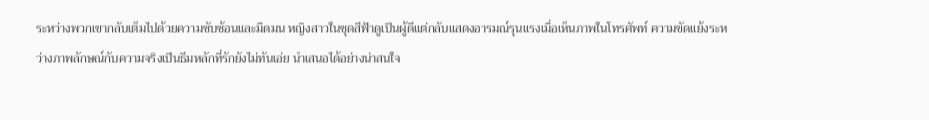ระหว่างพวกเขากลับเต็มไปด้วยความซับซ้อนและมืดมน หญิงสาวในชุดสีฟ้าดูเป็นผู้ดีแต่กลับแสดงอารมณ์รุนแรงเมื่อเห็นภาพในโทรศัพท์ ความขัดแย้งระหว่างภาพลักษณ์กับความจริงเป็นธีมหลักที่รักยังไม่ทันเอ่ย นำเสนอได้อย่างน่าสนใจ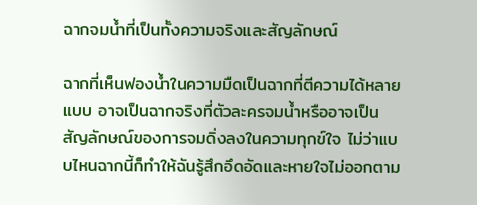ฉากจมน้ำที่เป็นทั้งความจริงและสัญลักษณ์

ฉากที่เห็นฟองน้ำในความมืดเป็นฉากที่ตีความได้หลายแบบ อาจเป็นฉากจริงที่ตัวละครจมน้ำหรืออาจเป็นสัญลักษณ์ของการจมดิ่งลงในความทุกข์ใจ ไม่ว่าแบบไหนฉากนี้ก็ทำให้ฉันรู้สึกอึดอัดและหายใจไม่ออกตาม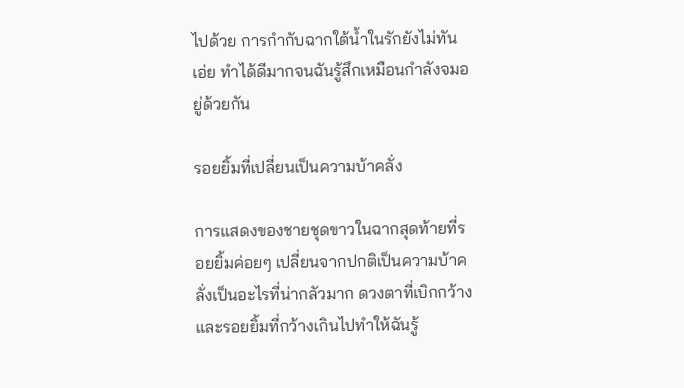ไปด้วย การกำกับฉากใต้น้ำในรักยังไม่ทันเอ่ย ทำได้ดีมากจนฉันรู้สึกเหมือนกำลังจมอยู่ด้วยกัน

รอยยิ้มที่เปลี่ยนเป็นความบ้าคลั่ง

การแสดงของชายชุดขาวในฉากสุดท้ายที่รอยยิ้มค่อยๆ เปลี่ยนจากปกติเป็นความบ้าคลั่งเป็นอะไรที่น่ากลัวมาก ดวงตาที่เบิกกว้างและรอยยิ้มที่กว้างเกินไปทำให้ฉันรู้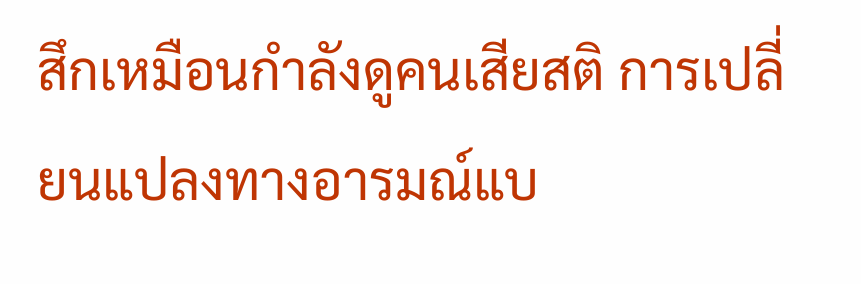สึกเหมือนกำลังดูคนเสียสติ การเปลี่ยนแปลงทางอารมณ์แบ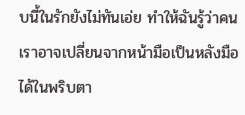บนี้ในรักยังไม่ทันเอ่ย ทำให้ฉันรู้ว่าคนเราอาจเปลี่ยนจากหน้ามือเป็นหลังมือได้ในพริบตา